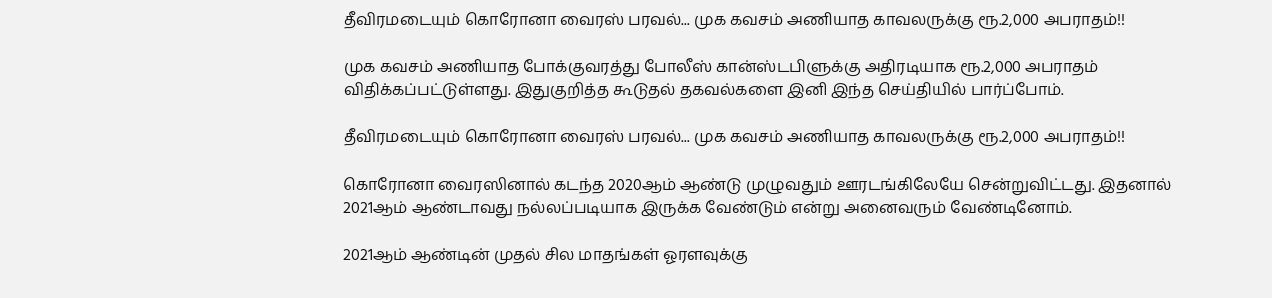தீவிரமடையும் கொரோனா வைரஸ் பரவல்... முக கவசம் அணியாத காவலருக்கு ரூ.2,000 அபராதம்!!

முக கவசம் அணியாத போக்குவரத்து போலீஸ் கான்ஸ்டபிளுக்கு அதிரடியாக ரூ.2,000 அபராதம் விதிக்கப்பட்டுள்ளது. இதுகுறித்த கூடுதல் தகவல்களை இனி இந்த செய்தியில் பார்ப்போம்.

தீவிரமடையும் கொரோனா வைரஸ் பரவல்... முக கவசம் அணியாத காவலருக்கு ரூ.2,000 அபராதம்!!

கொரோனா வைரஸினால் கடந்த 2020ஆம் ஆண்டு முழுவதும் ஊரடங்கிலேயே சென்றுவிட்டது. இதனால் 2021ஆம் ஆண்டாவது நல்லப்படியாக இருக்க வேண்டும் என்று அனைவரும் வேண்டினோம்.

2021ஆம் ஆண்டின் முதல் சில மாதங்கள் ஓரளவுக்கு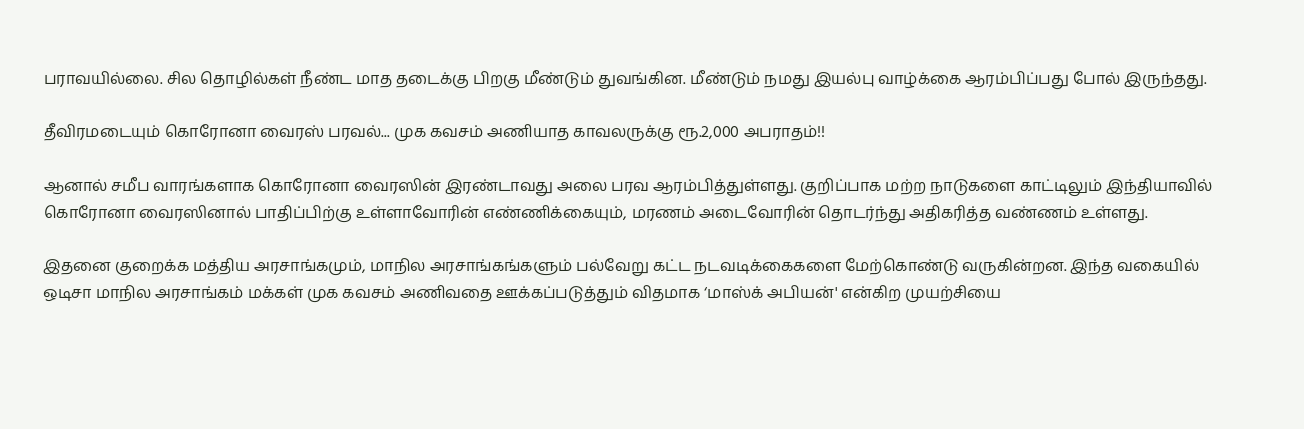பராவயில்லை. சில தொழில்கள் நீண்ட மாத தடைக்கு பிறகு மீண்டும் துவங்கின. மீண்டும் நமது இயல்பு வாழ்க்கை ஆரம்பிப்பது போல் இருந்தது.

தீவிரமடையும் கொரோனா வைரஸ் பரவல்... முக கவசம் அணியாத காவலருக்கு ரூ.2,000 அபராதம்!!

ஆனால் சமீப வாரங்களாக கொரோனா வைரஸின் இரண்டாவது அலை பரவ ஆரம்பித்துள்ளது. குறிப்பாக மற்ற நாடுகளை காட்டிலும் இந்தியாவில் கொரோனா வைரஸினால் பாதிப்பிற்கு உள்ளாவோரின் எண்ணிக்கையும், மரணம் அடைவோரின் தொடர்ந்து அதிகரித்த வண்ணம் உள்ளது.

இதனை குறைக்க மத்திய அரசாங்கமும், மாநில அரசாங்கங்களும் பல்வேறு கட்ட நடவடிக்கைகளை மேற்கொண்டு வருகின்றன. இந்த வகையில் ஒடிசா மாநில அரசாங்கம் மக்கள் முக கவசம் அணிவதை ஊக்கப்படுத்தும் விதமாக ‘மாஸ்க் அபியன்' என்கிற முயற்சியை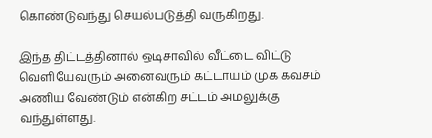கொண்டுவந்து செயல்படுத்தி வருகிறது.

இந்த திட்டத்தினால் ஒடிசாவில் வீட்டை விட்டு வெளியேவரும் அனைவரும் கட்டாயம் முக கவசம் அணிய வேண்டும் என்கிற சட்டம் அமலுக்கு வந்துள்ளது.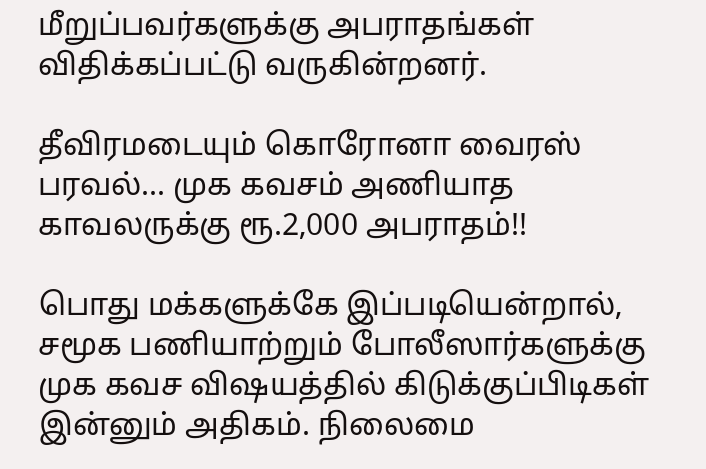மீறுப்பவர்களுக்கு அபராதங்கள் விதிக்கப்பட்டு வருகின்றனர்.

தீவிரமடையும் கொரோனா வைரஸ் பரவல்... முக கவசம் அணியாத காவலருக்கு ரூ.2,000 அபராதம்!!

பொது மக்களுக்கே இப்படியென்றால், சமூக பணியாற்றும் போலீஸார்களுக்கு முக கவச விஷயத்தில் கிடுக்குப்பிடிகள் இன்னும் அதிகம். நிலைமை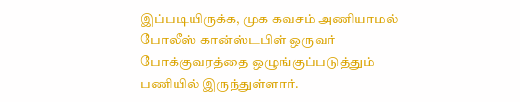இப்படியிருக்க, முக கவசம் அணியாமல் போலீஸ் கான்ஸ்டபிள் ஒருவர் போக்குவரத்தை ஒழுங்குப்படுத்தும் பணியில் இருந்துள்ளார்.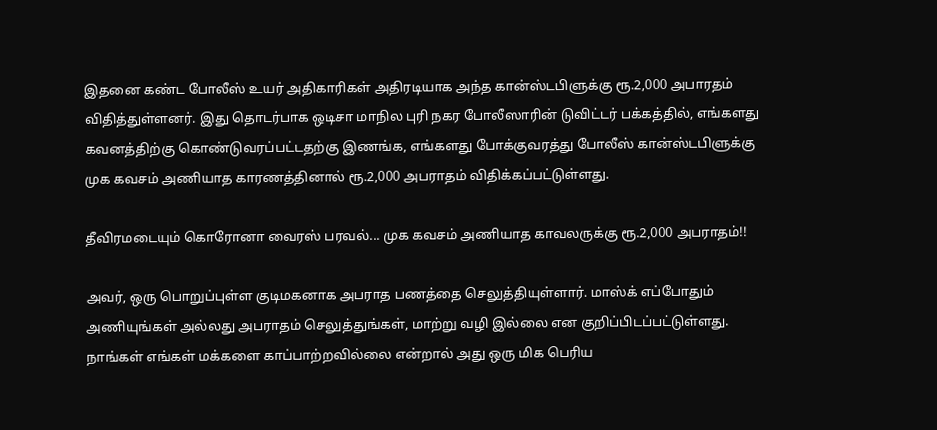இதனை கண்ட போலீஸ் உயர் அதிகாரிகள் அதிரடியாக அந்த கான்ஸ்டபிளுக்கு ரூ.2,000 அபாரதம் விதித்துள்ளனர். இது தொடர்பாக ஒடிசா மாநில புரி நகர போலீஸாரின் டுவிட்டர் பக்கத்தில், எங்களது கவனத்திற்கு கொண்டுவரப்பட்டதற்கு இணங்க, எங்களது போக்குவரத்து போலீஸ் கான்ஸ்டபிளுக்கு முக கவசம் அணியாத காரணத்தினால் ரூ.2,000 அபராதம் விதிக்கப்பட்டுள்ளது.

தீவிரமடையும் கொரோனா வைரஸ் பரவல்... முக கவசம் அணியாத காவலருக்கு ரூ.2,000 அபராதம்!!

அவர், ஒரு பொறுப்புள்ள குடிமகனாக அபராத பணத்தை செலுத்தியுள்ளார். மாஸ்க் எப்போதும் அணியுங்கள் அல்லது அபராதம் செலுத்துங்கள், மாற்று வழி இல்லை என குறிப்பிடப்பட்டுள்ளது. நாங்கள் எங்கள் மக்களை காப்பாற்றவில்லை என்றால் அது ஒரு மிக பெரிய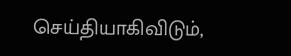செய்தியாகிவிடும்,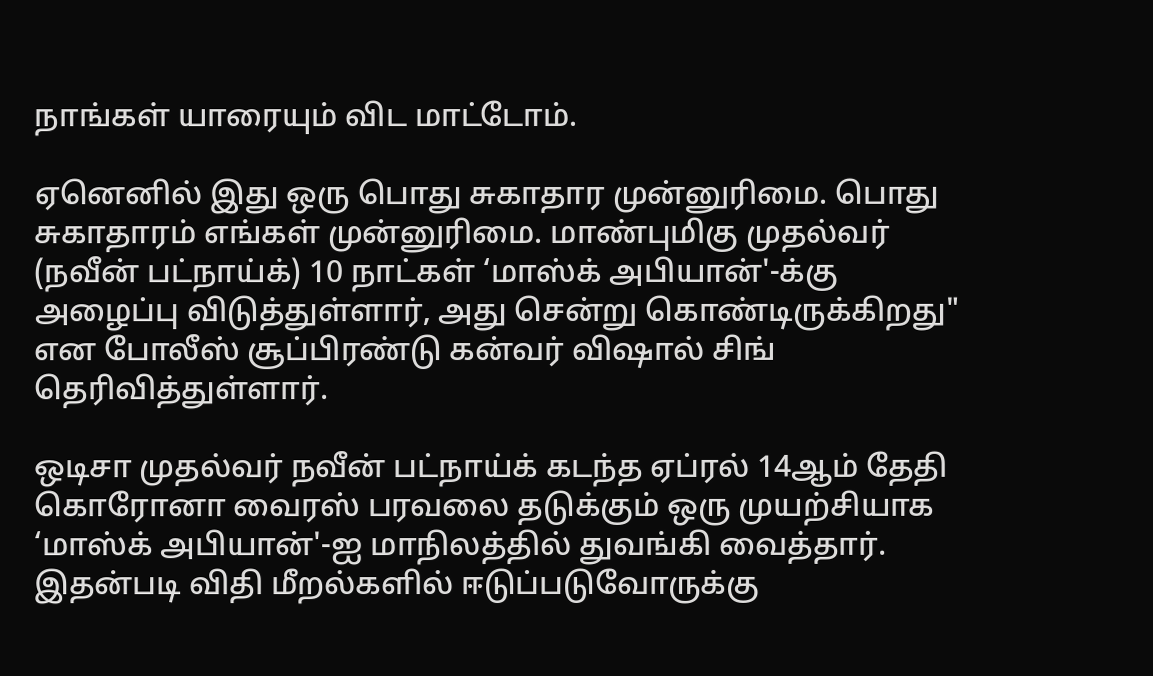நாங்கள் யாரையும் விட மாட்டோம்.

ஏனெனில் இது ஒரு பொது சுகாதார முன்னுரிமை. பொது சுகாதாரம் எங்கள் முன்னுரிமை. மாண்புமிகு முதல்வர் (நவீன் பட்நாய்க்) 10 நாட்கள் ‘மாஸ்க் அபியான்'-க்கு அழைப்பு விடுத்துள்ளார், அது சென்று கொண்டிருக்கிறது" என போலீஸ் சூப்பிரண்டு கன்வர் விஷால் சிங் தெரிவித்துள்ளார்.

ஒடிசா முதல்வர் நவீன் பட்நாய்க் கடந்த ஏப்ரல் 14ஆம் தேதி கொரோனா வைரஸ் பரவலை தடுக்கும் ஒரு முயற்சியாக ‘மாஸ்க் அபியான்'-ஐ மாநிலத்தில் துவங்கி வைத்தார். இதன்படி விதி மீறல்களில் ஈடுப்படுவோருக்கு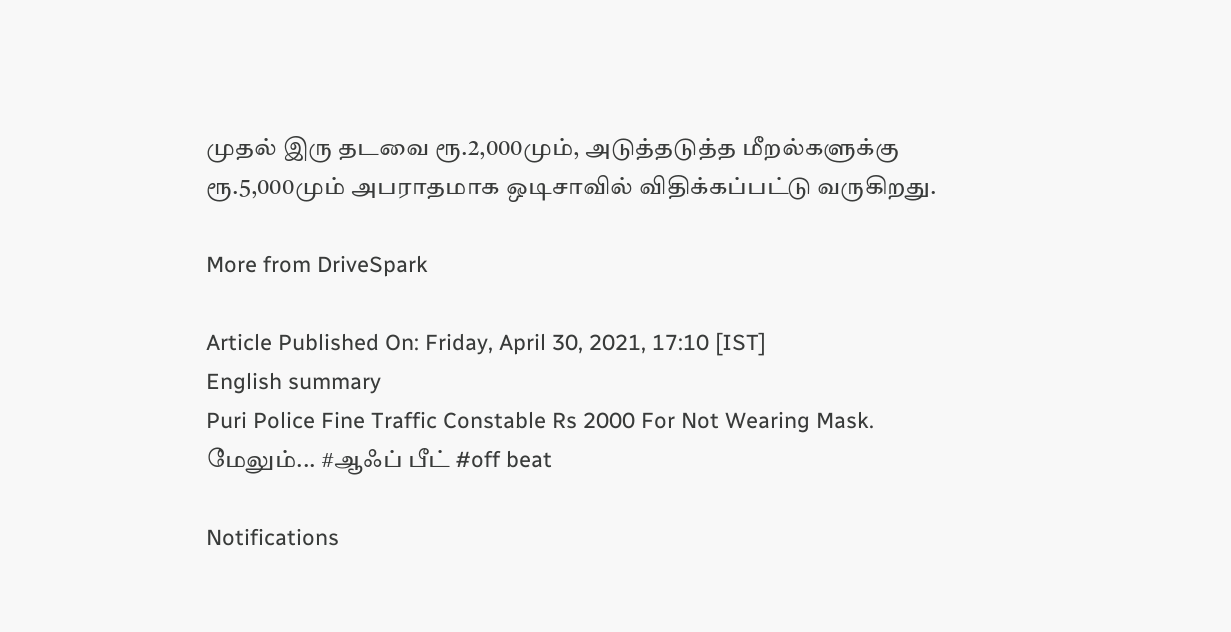முதல் இரு தடவை ரூ.2,000மும், அடுத்தடுத்த மீறல்களுக்கு ரூ.5,000மும் அபராதமாக ஒடிசாவில் விதிக்கப்பட்டு வருகிறது.

More from DriveSpark

Article Published On: Friday, April 30, 2021, 17:10 [IST]
English summary
Puri Police Fine Traffic Constable Rs 2000 For Not Wearing Mask.
மேலும்... #ஆஃப் பீட் #off beat

Notifications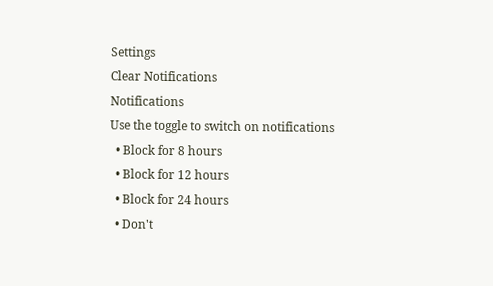Settings
Clear Notifications
Notifications
Use the toggle to switch on notifications
  • Block for 8 hours
  • Block for 12 hours
  • Block for 24 hours
  • Don't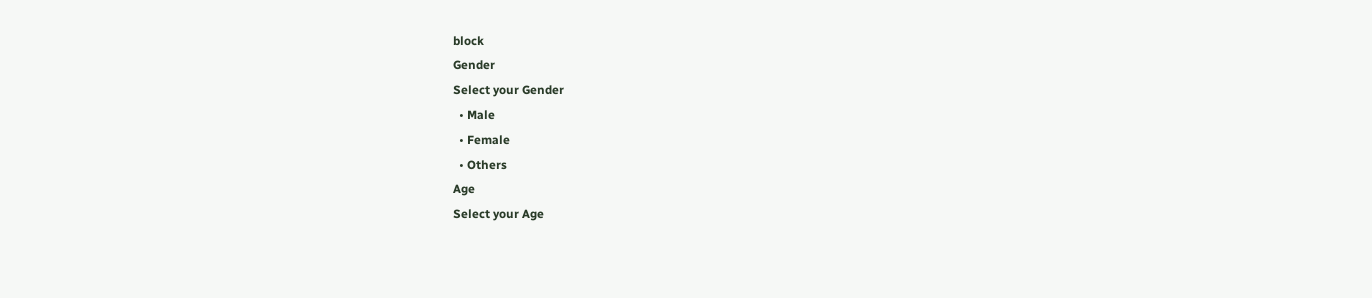block
Gender
Select your Gender
  • Male
  • Female
  • Others
Age
Select your Age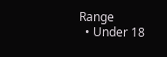Range
  • Under 18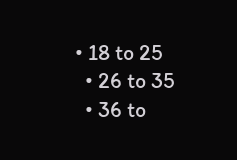• 18 to 25
  • 26 to 35
  • 36 to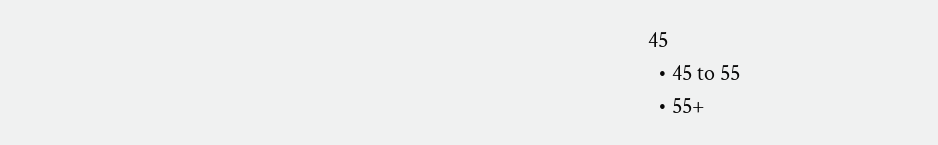45
  • 45 to 55
  • 55+